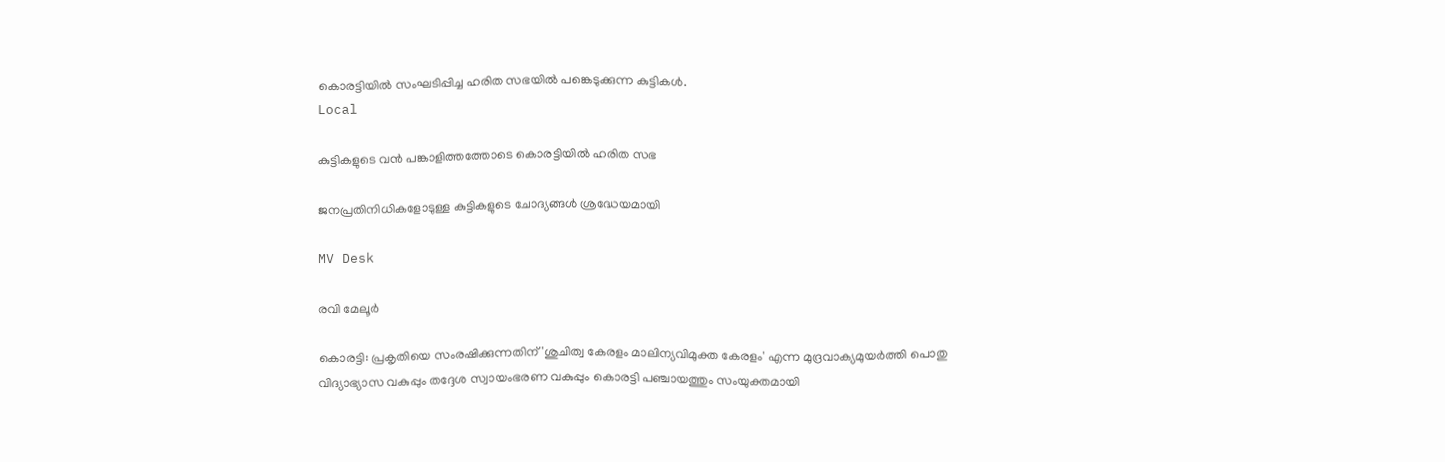കൊരട്ടിയിൽ സംഘടിപ്പിച്ച ഹരിത സഭയിൽ പങ്കെടുക്കുന്ന കുട്ടികൾ.
Local

കുട്ടികളുടെ വൻ പങ്കാളിത്തത്തോടെ കൊരട്ടിയിൽ ഹരിത സഭ

ജനപ്രതിനിധികളോടുള്ള കുട്ടികളുടെ ചോദ്യങ്ങൾ ശ്രദ്ധേയമായി

MV Desk

രവി മേലൂർ

കൊരട്ടി: പ്രകൃതിയെ സംരഷിക്കുന്നതിന് 'ശുചിത്വ കേരളം മാലിന്യവിമുക്ത കേരളം' എന്ന മുദ്രവാക്യമുയർത്തി പൊതു വിദ്യാഭ്യാസ വകുപ്പും തദ്ദേശ സ്വായംഭരണ വകുപ്പും കൊരട്ടി പഞ്ചായത്തും സംയുക്തമായി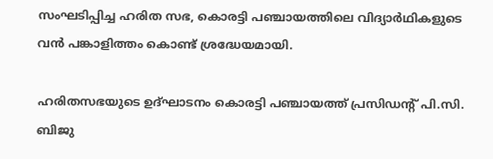സംഘടിപ്പിച്ച ഹരിത സഭ, കൊരട്ടി പഞ്ചായത്തിലെ വിദ്യാർഥികളുടെ വൻ പങ്കാളിത്തം കൊണ്ട് ശ്രദ്ധേയമായി.

ഹരിതസഭയുടെ ഉദ്ഘാടനം കൊരട്ടി പഞ്ചായത്ത് പ്രസിഡന്‍റ് പി.സി. ബിജു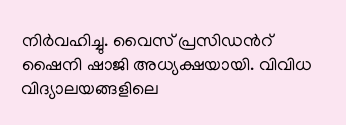നിർവഹിച്ചു. വൈസ് പ്രസിഡന്‍റ് ഷൈനി ഷാജി അധ്യക്ഷയായി. വിവിധ വിദ്യാലയങ്ങളിലെ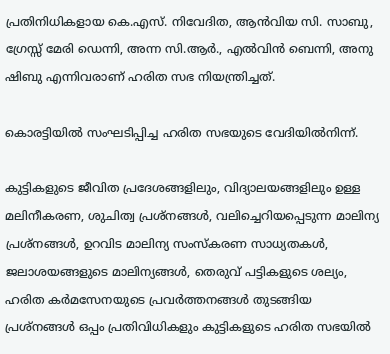പ്രതിനിധികളായ കെ.എസ്. നിവേദിത, ആൻവിയ സി. സാബു, ഗ്രേസ്സ് മേരി ഡെന്നി, അന്ന സി.ആർ., എൽവിൻ ബെന്നി, അനു ഷിബു എന്നിവരാണ് ഹരിത സഭ നിയന്ത്രിച്ചത്.

കൊരട്ടിയിൽ സംഘടിപ്പിച്ച ഹരിത സഭയുടെ വേദിയിൽനിന്ന്.

കുട്ടികളുടെ ജീവിത പ്രദേശങ്ങളിലും, വിദ്യാലയങ്ങളിലും ഉള്ള മലിനീകരണ, ശുചിത്വ പ്രശ്നങ്ങൾ, വലിച്ചെറിയപ്പെടുന്ന മാലിന്യ പ്രശ്നങ്ങൾ, ഉറവിട മാലിന്യ സംസ്കരണ സാധ്യതകൾ, ജലാശയങ്ങളുടെ മാലിന്യങ്ങൾ, തെരുവ് പട്ടികളുടെ ശല്യം, ഹരിത കർമസേനയുടെ പ്രവർത്തനങ്ങൾ തുടങ്ങിയ പ്രശ്നങ്ങൾ ഒപ്പം പ്രതിവിധികളും കുട്ടികളുടെ ഹരിത സഭയിൽ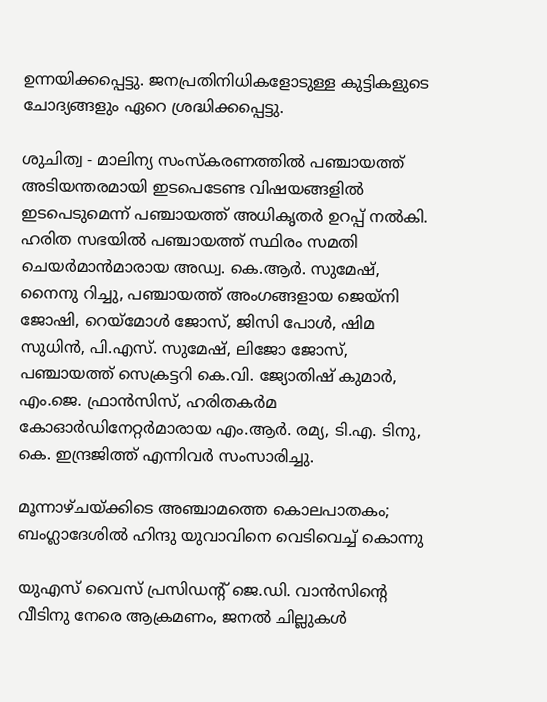ഉന്നയിക്കപ്പെട്ടു. ജനപ്രതിനിധികളോടുള്ള കുട്ടികളുടെ ചോദ്യങ്ങളും ഏറെ ശ്രദ്ധിക്കപ്പെട്ടു.

ശുചിത്വ - മാലിന്യ സംസ്കരണത്തിൽ പഞ്ചായത്ത് അടിയന്തരമായി ഇടപെടേണ്ട വിഷയങ്ങളിൽ ഇടപെടുമെന്ന് പഞ്ചായത്ത് അധികൃതർ ഉറപ്പ് നൽകി. ഹരിത സഭയിൽ പഞ്ചായത്ത് സ്ഥിരം സമതി ചെയർമാൻമാരായ അഡ്വ. കെ.ആർ. സുമേഷ്, നൈനു റിച്ചു, പഞ്ചായത്ത് അംഗങ്ങളായ ജെയ്നി ജോഷി, റെയ്മോൾ ജോസ്, ജിസി പോൾ, ഷിമ സുധിൻ, പി.എസ്. സുമേഷ്, ലിജോ ജോസ്, പഞ്ചായത്ത് സെക്രട്ടറി കെ.വി. ജ്യോതിഷ് കുമാർ, എം.ജെ. ഫ്രാൻസിസ്, ഹരിതകർമ കോഓർഡിനേറ്റർമാരായ എം.ആർ. രമ്യ, ടി.എ. ടിനു, കെ. ഇന്ദ്രജിത്ത് എന്നിവർ സംസാരിച്ചു.

മൂന്നാഴ്ചയ്ക്കിടെ അഞ്ചാമത്തെ കൊലപാതകം; ബംഗ്ലാദേശിൽ ഹിന്ദു യുവാവിനെ വെടിവെച്ച് കൊന്നു

യുഎസ് വൈസ് പ്രസിഡന്‍റ് ജെ.ഡി. വാൻസിന്‍റെ വീടിനു നേരെ ആക്രമണം, ജനൽ ചില്ലുകൾ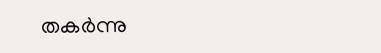തകർന്നു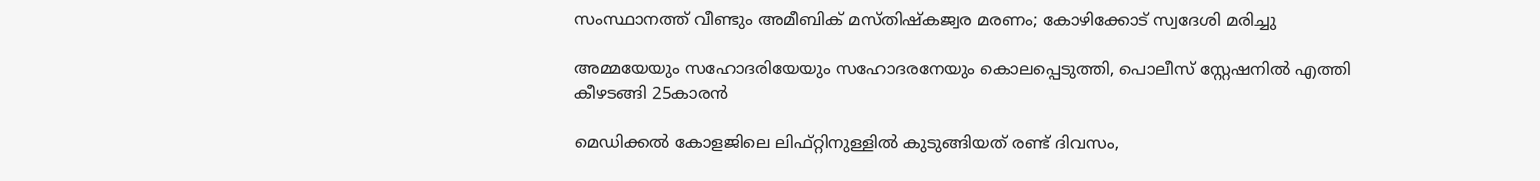സംസ്ഥാനത്ത് വീണ്ടും അമീബിക് മസ്തിഷ്കജ്വര മരണം; കോഴിക്കോട് സ്വദേശി മരിച്ചു

അമ്മയേയും സഹോദരിയേയും സഹോദരനേയും കൊലപ്പെടുത്തി, പൊലീസ് സ്റ്റേഷനിൽ എത്തി കീഴടങ്ങി 25കാരൻ

മെഡിക്കൽ കോളജിലെ ലിഫ്റ്റിനുള്ളിൽ കുടുങ്ങിയത് രണ്ട് ദിവസം,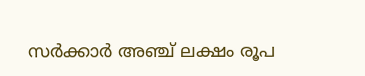സർക്കാർ അഞ്ച് ലക്ഷം രൂപ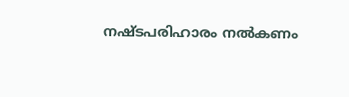നഷ്ടപരിഹാരം നൽകണം